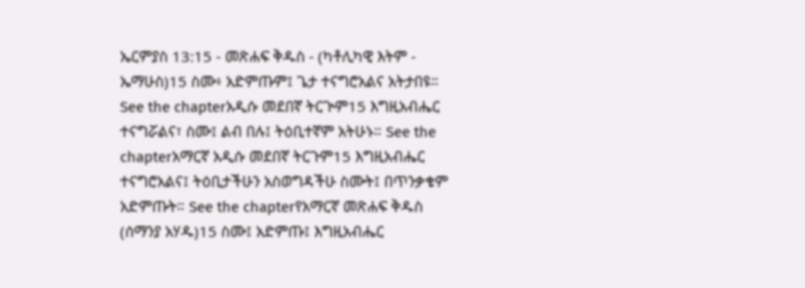ኤርምያስ 13:15 - መጽሐፍ ቅዱስ - (ካቶሊካዊ እትም - ኤማሁስ)15 ስሙ፥ አድምጡም፤ ጌታ ተናግሮአልና አትታበዩ። See the chapterአዲሱ መደበኛ ትርጒም15 እግዚአብሔር ተናግሯልና፣ ስሙ፤ ልብ በሉ፤ ትዕቢተኛም አትሁኑ። See the chapterአማርኛ አዲሱ መደበኛ ትርጉም15 እግዚአብሔር ተናግሮአልና፤ ትዕቢታችሁን አስወግዳችሁ ስሙት፤ በጥንቃቄም አድምጡት። See the chapterየአማርኛ መጽሐፍ ቅዱስ (ሰማንያ አሃዱ)15 ስሙ፤ አድምጡ፤ እግዚአብሔር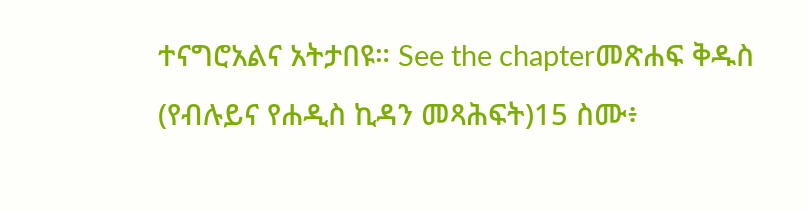ተናግሮአልና አትታበዩ። See the chapterመጽሐፍ ቅዱስ (የብሉይና የሐዲስ ኪዳን መጻሕፍት)15 ስሙ፥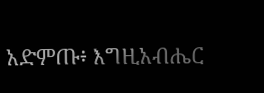አድምጡ፥ እግዚአብሔር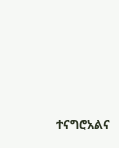ተናግሮአልና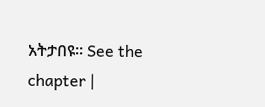አትታበዩ። See the chapter |